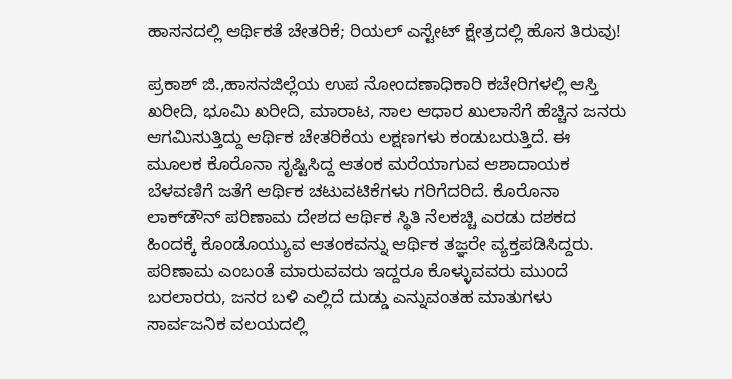ಹಾಸನದಲ್ಲಿ ಆರ್ಥಿಕತೆ ಚೇತರಿಕೆ; ರಿಯಲ್ ಎಸ್ಟೇಟ್ ಕ್ಷೇತ್ರದಲ್ಲಿ ಹೊಸ ತಿರುವು!

ಪ್ರಕಾಶ್‌ ಜಿ.,ಹಾಸನಜಿಲ್ಲೆಯ ಉಪ ನೋಂದಣಾಧಿಕಾರಿ ಕಚೇರಿಗಳಲ್ಲಿ ಆಸ್ತಿ ಖರೀದಿ, ಭೂಮಿ ಖರೀದಿ, ಮಾರಾಟ, ಸಾಲ ಆಧಾರ ಖುಲಾಸೆಗೆ ಹೆಚ್ಚಿನ ಜನರು ಆಗಮಿಸುತ್ತಿದ್ದು ಆರ್ಥಿಕ ಚೇತರಿಕೆಯ ಲಕ್ಷಣಗಳು ಕಂಡುಬರುತ್ತಿದೆ. ಈ ಮೂಲಕ ಕೊರೊನಾ ಸೃಷ್ಟಿಸಿದ್ದ ಆತಂಕ ಮರೆಯಾಗುವ ಆಶಾದಾಯಕ ಬೆಳವಣಿಗೆ ಜತೆಗೆ ಆರ್ಥಿಕ ಚಟುವಟಿಕೆಗಳು ಗರಿಗೆದರಿದೆ. ಕೊರೊನಾ ಲಾಕ್‌ಡೌನ್‌ ಪರಿಣಾಮ ದೇಶದ ಆರ್ಥಿಕ ಸ್ಥಿತಿ ನೆಲಕಚ್ಚಿ ಎರಡು ದಶಕದ ಹಿಂದಕ್ಕೆ ಕೊಂಡೊಯ್ಯುವ ಆತಂಕವನ್ನು ಆರ್ಥಿಕ ತಜ್ಞರೇ ವ್ಯಕ್ತಪಡಿಸಿದ್ದರು. ಪರಿಣಾಮ ಎಂಬಂತೆ ಮಾರುವವರು ಇದ್ದರೂ ಕೊಳ್ಳುವವರು ಮುಂದೆ ಬರಲಾರರು, ಜನರ ಬಳಿ ಎಲ್ಲಿದೆ ದುಡ್ಡು ಎನ್ನುವಂತಹ ಮಾತುಗಳು ಸಾರ್ವಜನಿಕ ವಲಯದಲ್ಲಿ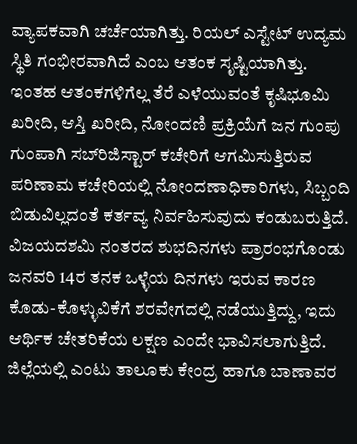ವ್ಯಾಪಕವಾಗಿ ಚರ್ಚೆಯಾಗಿತ್ತು. ರಿಯಲ್‌ ಎಸ್ಟೇಟ್‌ ಉದ್ಯಮ ಸ್ಥಿತಿ ಗಂಭೀರವಾಗಿದೆ ಎಂಬ ಆತಂಕ ಸೃಷ್ಟಿಯಾಗಿತ್ತು. ಇಂತಹ ಆತಂಕಗಳಿಗೆಲ್ಲ ತೆರೆ ಎಳೆಯುವಂತೆ ಕೃಷಿಭೂಮಿ ಖರೀದಿ, ಆಸ್ತಿ ಖರೀದಿ, ನೋಂದಣಿ ಪ್ರಕ್ರಿಯೆಗೆ ಜನ ಗುಂಪು ಗುಂಪಾಗಿ ಸಬ್‌ರಿಜಿಸ್ಟಾರ್‌ ಕಚೇರಿಗೆ ಆಗಮಿಸುತ್ತಿರುವ ಪರಿಣಾಮ ಕಚೇರಿಯಲ್ಲಿ ನೋಂದಣಾಧಿಕಾರಿಗಳು, ಸಿಬ್ಬಂದಿ ಬಿಡುವಿಲ್ಲದಂತೆ ಕರ್ತವ್ಯ ನಿರ್ವಹಿಸುವುದು ಕಂಡುಬರುತ್ತಿದೆ. ವಿಜಯದಶಮಿ ನಂತರದ ಶುಭದಿನಗಳು ಪ್ರಾರಂಭಗೊಂಡು ಜನವರಿ 14ರ ತನಕ ಒಳ್ಳೆಯ ದಿನಗಳು ಇರುವ ಕಾರಣ ಕೊಡು-ಕೊಳ್ಳುವಿಕೆಗೆ ಶರವೇಗದಲ್ಲಿ ನಡೆಯುತ್ತಿದ್ದು, ಇದು ಆರ್ಥಿಕ ಚೇತರಿಕೆಯ ಲಕ್ಷಣ ಎಂದೇ ಭಾವಿಸಲಾಗುತ್ತಿದೆ. ಜಿಲ್ಲೆಯಲ್ಲಿ ಎಂಟು ತಾಲೂಕು ಕೇಂದ್ರ ಹಾಗೂ ಬಾಣಾವರ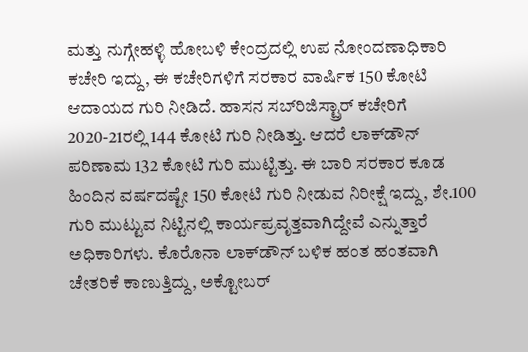ಮತ್ತು ನುಗ್ಗೇಹಳ್ಳಿ ಹೋಬಳಿ ಕೇಂದ್ರದಲ್ಲಿ ಉಪ ನೋಂದಣಾಧಿಕಾರಿ ಕಚೇರಿ ಇದ್ದು, ಈ ಕಚೇರಿಗಳಿಗೆ ಸರಕಾರ ವಾರ್ಷಿಕ 150 ಕೋಟಿ ಆದಾಯದ ಗುರಿ ನೀಡಿದೆ. ಹಾಸನ ಸಬ್‌ರಿಜಿಸ್ಟ್ರಾರ್‌ ಕಚೇರಿಗೆ 2020-21ರಲ್ಲಿ 144 ಕೋಟಿ ಗುರಿ ನೀಡಿತ್ತು. ಆದರೆ ಲಾಕ್‌ಡೌನ್‌ ಪರಿಣಾಮ 132 ಕೋಟಿ ಗುರಿ ಮುಟ್ಟಿತ್ತು. ಈ ಬಾರಿ ಸರಕಾರ ಕೂಡ ಹಿಂದಿನ ವರ್ಷದಷ್ಟೇ 150 ಕೋಟಿ ಗುರಿ ನೀಡುವ ನಿರೀಕ್ಷೆ ಇದ್ದು, ಶೇ.100 ಗುರಿ ಮುಟ್ಟುವ ನಿಟ್ಟಿನಲ್ಲಿ ಕಾರ್ಯಪ್ರವೃತ್ತವಾಗಿದ್ದೇವೆ ಎನ್ನುತ್ತಾರೆ ಅಧಿಕಾರಿಗಳು. ಕೊರೊನಾ ಲಾಕ್‌ಡೌನ್‌ ಬಳಿಕ ಹಂತ ಹಂತವಾಗಿ ಚೇತರಿಕೆ ಕಾಣುತ್ತಿದ್ದು, ಅಕ್ಟೋಬರ್‌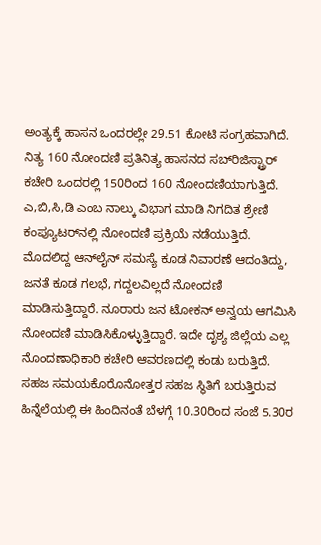ಅಂತ್ಯಕ್ಕೆ ಹಾಸನ ಒಂದರಲ್ಲೇ 29.51 ಕೋಟಿ ಸಂಗ್ರಹವಾಗಿದೆ. ನಿತ್ಯ 160 ನೋಂದಣಿ ಪ್ರತಿನಿತ್ಯ ಹಾಸನದ ಸಬ್‌ರಿಜಿಸ್ಟ್ರಾರ್‌ ಕಚೇರಿ ಒಂದರಲ್ಲಿ 150ರಿಂದ 160 ನೋಂದಣಿಯಾಗುತ್ತಿದೆ. ಎ,ಬಿ,ಸಿ,ಡಿ ಎಂಬ ನಾಲ್ಕು ವಿಭಾಗ ಮಾಡಿ ನಿಗದಿತ ಶ್ರೇಣಿ ಕಂಪ್ಯೂಟರ್‌ನಲ್ಲಿ ನೋಂದಣಿ ಪ್ರಕ್ರಿಯೆ ನಡೆಯುತ್ತಿದೆ. ಮೊದಲಿದ್ದ ಆನ್‌ಲೈನ್‌ ಸಮಸ್ಯೆ ಕೂಡ ನಿವಾರಣೆ ಆದಂತಿದ್ದು, ಜನತೆ ಕೂಡ ಗಲಭೆ, ಗದ್ದಲವಿಲ್ಲದೆ ನೋಂದಣಿ ಮಾಡಿಸುತ್ತಿದ್ದಾರೆ. ನೂರಾರು ಜನ ಟೋಕನ್‌ ಅನ್ವಯ ಆಗಮಿಸಿ ನೋಂದಣಿ ಮಾಡಿಸಿಕೊಳ್ಳುತ್ತಿದ್ದಾರೆ. ಇದೇ ದೃಶ್ಯ ಜಿಲ್ಲೆಯ ಎಲ್ಲ ನೊಂದಣಾಧಿಕಾರಿ ಕಚೇರಿ ಆವರಣದಲ್ಲಿ ಕಂಡು ಬರುತ್ತಿದೆ. ಸಹಜ ಸಮಯಕೊರೊನೋತ್ತರ ಸಹಜ ಸ್ಥಿತಿಗೆ ಬರುತ್ತಿರುವ ಹಿನ್ನೆಲೆಯಲ್ಲಿ ಈ ಹಿಂದಿನಂತೆ ಬೆಳಗ್ಗೆ 10.30ರಿಂದ ಸಂಜೆ 5.30ರ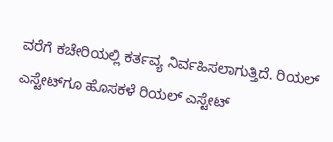ವರೆಗೆ ಕಚೇರಿಯಲ್ಲಿ ಕರ್ತವ್ಯ ನಿರ್ವಹಿಸಲಾಗುತ್ತಿದೆ. ರಿಯಲ್‌ ಎಸ್ಟೇಟ್‌ಗೂ ಹೊಸಕಳೆ ರಿಯಲ್‌ ಎಸ್ಟೇಟ್‌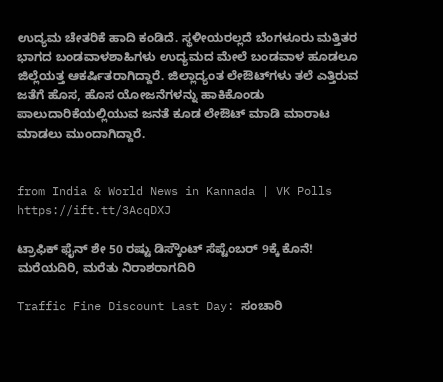ಉದ್ಯಮ ಚೇತರಿಕೆ ಹಾದಿ ಕಂಡಿದೆ. ಸ್ಥಳೀಯರಲ್ಲದೆ ಬೆಂಗಳೂರು ಮತ್ತಿತರ ಭಾಗದ ಬಂಡವಾಳಶಾಹಿಗಳು ಉದ್ಯಮದ ಮೇಲೆ ಬಂಡವಾಳ ಹೂಡಲೂ ಜಿಲ್ಲೆಯತ್ತ ಆಕರ್ಷಿತರಾಗಿದ್ದಾರೆ. ಜಿಲ್ಲಾದ್ಯಂತ ಲೇಔಟ್‌ಗಳು ತಲೆ ಎತ್ತಿರುವ ಜತೆಗೆ ಹೊಸ, ಹೊಸ ಯೋಜನೆಗಳನ್ನು ಹಾಕಿಕೊಂಡು ಪಾಲುದಾರಿಕೆಯಲ್ಲಿಯುವ ಜನತೆ ಕೂಡ ಲೇಔಟ್‌ ಮಾಡಿ ಮಾರಾಟ ಮಾಡಲು ಮುಂದಾಗಿದ್ದಾರೆ.


from India & World News in Kannada | VK Polls https://ift.tt/3AcqDXJ

ಟ್ರಾಫಿಕ್‌ ಫೈನ್‌ ಶೇ 50 ರಷ್ಟು ಡಿಸ್ಕೌಂಟ್‌ ಸೆಪ್ಟೆಂಬರ್‌ 9ಕ್ಕೆ ಕೊನೆ! ಮರೆಯದಿರಿ, ಮರೆತು ನಿರಾಶರಾಗದಿರಿ

Traffic Fine Discount Last Day: ಸಂಚಾರಿ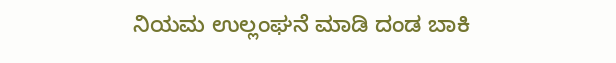ನಿಯಮ ಉಲ್ಲಂಘನೆ ಮಾಡಿ ದಂಡ ಬಾಕಿ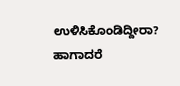ಉಳಿಸಿಕೊಂಡಿದ್ದೀರಾ? ಹಾಗಾದರೆ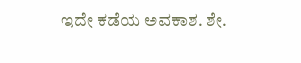ಇದೇ ಕಡೆಯ ಅವಕಾಶ. ಶೇ.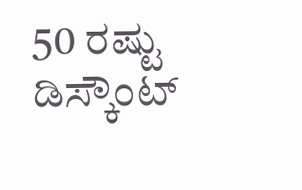50 ರಷ್ಟು ಡಿಸ್ಕೌಂಟ್‌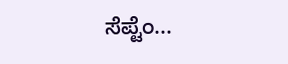ಸೆಪ್ಟೆಂ...